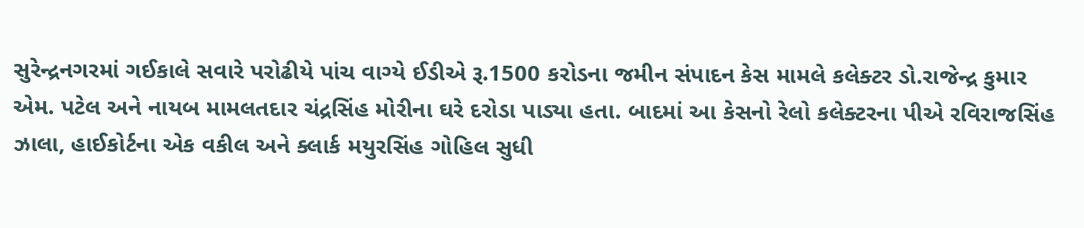સુરેન્દ્રનગરમાં ગઈકાલે સવારે પરોઢીયે પાંચ વાગ્યે ઈડીએ રૂ.1500 કરોડના જમીન સંપાદન કેસ મામલે કલેક્ટર ડો.રાજેન્દ્ર કુમાર એમ. પટેલ અને નાયબ મામલતદાર ચંદ્રસિંહ મોરીના ઘરે દરોડા પાડ્યા હતા. બાદમાં આ કેસનો રેલો કલેક્ટરના પીએ રવિરાજસિંહ ઝાલા, હાઈકોર્ટના એક વકીલ અને ક્લાર્ક મયુરસિંહ ગોહિલ સુધી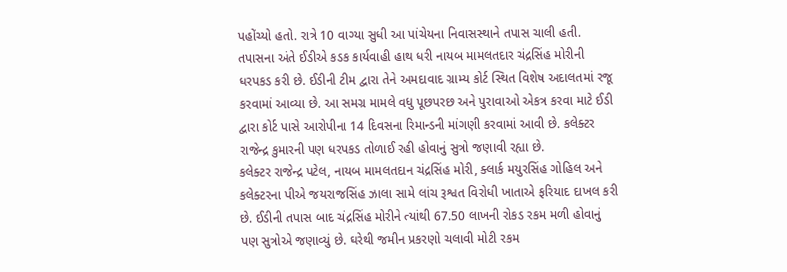પહોંચ્યો હતો. રાત્રે 10 વાગ્યા સુધી આ પાંચેયના નિવાસસ્થાને તપાસ ચાલી હતી. તપાસના અંતે ઈડીએ કડક કાર્યવાહી હાથ ધરી નાયબ મામલતદાર ચંદ્રસિંહ મોરીની ધરપકડ કરી છે. ઈડીની ટીમ દ્વારા તેને અમદાવાદ ગ્રામ્ય કોર્ટ સ્થિત વિશેષ અદાલતમાં રજૂ કરવામાં આવ્યા છે. આ સમગ્ર મામલે વધુ પૂછપરછ અને પુરાવાઓ એકત્ર કરવા માટે ઈડી દ્વારા કોર્ટ પાસે આરોપીના 14 દિવસના રિમાન્ડની માંગણી કરવામાં આવી છે. કલેક્ટર રાજેન્દ્ર કુમારની પણ ધરપકડ તોળાઈ રહી હોવાનું સુત્રો જણાવી રહ્યા છે.
કલેક્ટર રાજેન્દ્ર પટેલ, નાયબ મામલતદાન ચંદ્રસિંહ મોરી, ક્લાર્ક મયુરસિંહ ગોહિલ અને કલેક્ટરના પીએ જયરાજસિંહ ઝાલા સામે લાંચ રૂશ્વત વિરોધી ખાતાએ ફરિયાદ દાખલ કરી છે. ઈડીની તપાસ બાદ ચંદ્રસિંહ મોરીને ત્યાંથી 67.50 લાખની રોકડ રકમ મળી હોવાનું પણ સુત્રોએ જણાવ્યું છે. ઘરેથી જમીન પ્રકરણો ચલાવી મોટી રકમ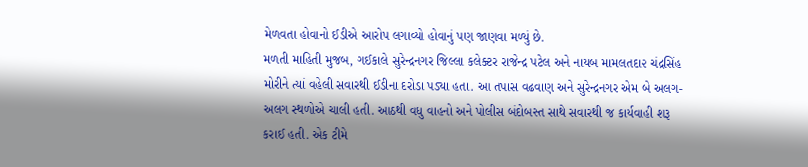મેળવતા હોવાનો ઈડીએ આરોપ લગાવ્યો હોવાનું પણ જાણવા મળ્યું છે.
મળતી માહિતી મુજબ, ગઈકાલે સુરેન્દ્રનગર જિલ્લા કલેક્ટર રાજેન્દ્ર પટેલ અને નાયબ મામલતદા૨ ચંદ્રસિંહ મોરીને ત્યાં વહેલી સવારથી ઈડીના દરોડા પડ્યા હતા. આ તપાસ વઢવાણ અને સુરેન્દ્રનગર એમ બે અલગ-અલગ સ્થળોએ ચાલી હતી. આઠથી વધુ વાહનો અને પોલીસ બંદોબસ્ત સાથે સવારથી જ કાર્યવાહી શરૂ કરાઈ હતી. એક ટીમે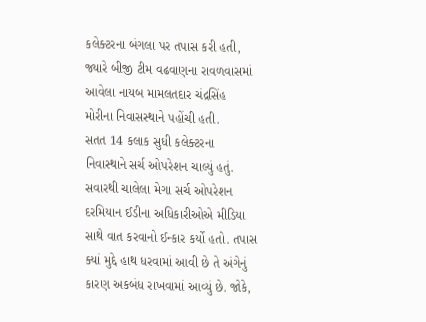કલેક્ટરના બંગલા પર તપાસ કરી હતી, જ્યારે બીજી ટીમ વઢવાણના રાવળવાસમાં આવેલા નાયબ મામલતદાર ચંદ્રસિંહ મોરીના નિવાસસ્થાને પહોંચી હતી.
સતત 14 કલાક સુધી કલેક્ટરના નિવાસ્થાને સર્ચ ઓપરેશન ચાલ્યું હતું. સવારથી ચાલેલા મેગા સર્ચ ઓપરેશન દરમિયાન ઈડીના અધિકારીઓએ મીડિયા સાથે વાત કરવાનો ઈન્કાર કર્યો હતો. તપાસ ક્યાં મુદ્દે હાથ ધરવામાં આવી છે તે અંગેનું કારણ અકબંધ રાખવામાં આવ્યું છે. જોકે,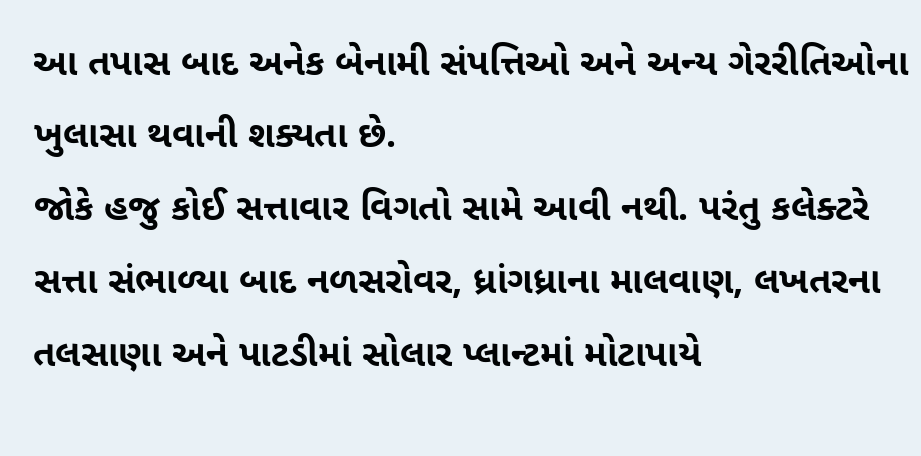આ તપાસ બાદ અનેક બેનામી સંપત્તિઓ અને અન્ય ગેરરીતિઓના ખુલાસા થવાની શક્યતા છે.
જોકે હજુ કોઈ સત્તાવાર વિગતો સામે આવી નથી. પરંતુ કલેક્ટરે સત્તા સંભાળ્યા બાદ નળસરોવર, ધ્રાંગધ્રાના માલવાણ, લખતરના તલસાણા અને પાટડીમાં સોલાર પ્લાન્ટમાં મોટાપાયે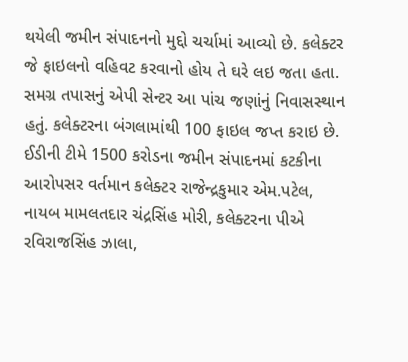થયેલી જમીન સંપાદનનો મુદ્દો ચર્ચામાં આવ્યો છે. કલેક્ટર જે ફાઇલનો વહિવટ કરવાનો હોય તે ઘરે લઇ જતા હતા.
સમગ્ર તપાસનું એપી સેન્ટર આ પાંચ જણાંનું નિવાસસ્થાન હતું. કલેક્ટરના બંગલામાંથી 100 ફાઇલ જપ્ત કરાઇ છે. ઈડીની ટીમે 1500 કરોડના જમીન સંપાદનમાં કટકીના આરોપસર વર્તમાન કલેક્ટર રાજેન્દ્રકુમાર એમ.પટેલ, નાયબ મામલતદાર ચંદ્રસિંહ મોરી, કલેક્ટરના પીએ રવિરાજસિંહ ઝાલા,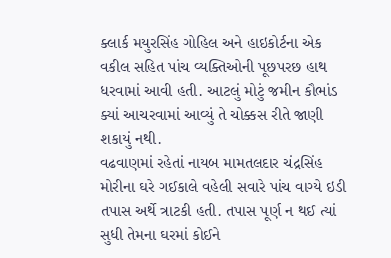ક્લાર્ક મયુરસિંહ ગોહિલ અને હાઇકોર્ટના એક વકીલ સહિત પાંચ વ્યક્તિઓની પૂછપરછ હાથ ધરવામાં આવી હતી. આટલું મોટું જમીન કૌભાંડ ક્યાં આચરવામાં આવ્યું તે ચોક્કસ રીતે જાણી શકાયું નથી.
વઢવાણમાં રહેતાં નાયબ મામતલદાર ચંદ્રસિંહ મોરીના ઘરે ગઈકાલે વહેલી સવારે પાંચ વાગ્યે ઇડી તપાસ અર્થે ત્રાટકી હતી. તપાસ પૂર્ણ ન થઈ ત્યાં સુધી તેમના ઘરમાં કોઈને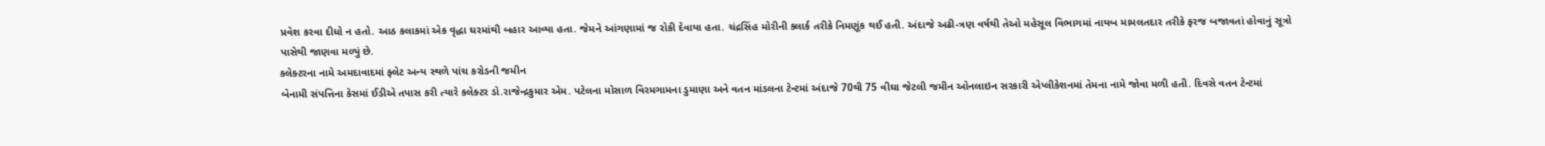પ્રવેશ કરવા દીધો ન હતો. આઠ કલાકમાં એક વૃદ્ધા ઘરમાંથી બહાર આવ્યા હતા. જેમને આંગણામાં જ રોકી દેવાયા હતા. ચંદ્રસિંહ મોરીની ક્લાર્ક તરીકે નિમણૂંક થઈ હતી. અંદાજે અઢી-ત્રણ વર્ષથી તેઓ મહેસૂલ વિભાગમાં નાયબ મામલતદાર તરીકે ફરજ બજાવતાં હોવાનું સૂત્રો પાસેથી જાણવા મળ્યું છે.
કલેક્ટરના નામે અમદાવાદમાં ફ્લેટ અન્ય સ્થળે પાંચ કરોડની જમીન
બેનામી સંપત્તિના કેસમાં ઈડીએ તપાસ કરી ત્યારે કલેક્ટર ડો.રાજેન્દ્રકુમાર એમ. પટેલના મોસાળ વિરમગામના ડુમાણા અને વતન માંડલના ટેન્ટમાં અંદાજે 70થી 75 વીઘા જેટલી જમીન ઓનલાઇન સરકારી એપ્લીકેશનમાં તેમના નામે જોવા મળી હતી. દિવસે વતન ટેન્ટમાં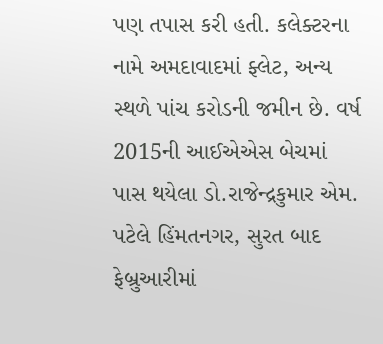પણ તપાસ કરી હતી. કલેક્ટરના નામે અમદાવાદમાં ફ્લેટ, અન્ય સ્થળે પાંચ કરોડની જમીન છે. વર્ષ 2015ની આઈએએસ બેચમાં પાસ થયેલા ડો.રાજેન્દ્રકુમાર એમ. પટેલે હિંમતનગર, સુરત બાદ ફેબ્રુઆરીમાં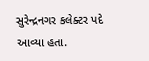સુરેન્દ્રનગર કલેક્ટર પદે આવ્યા હતા.